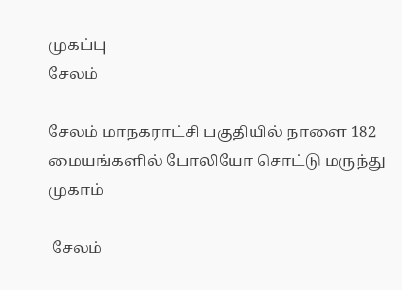முகப்பு
சேலம்

சேலம் மாநகராட்சி பகுதியில் நாளை 182 மையங்களில் போலியோ சொட்டு மருந்து முகாம்

 சேலம்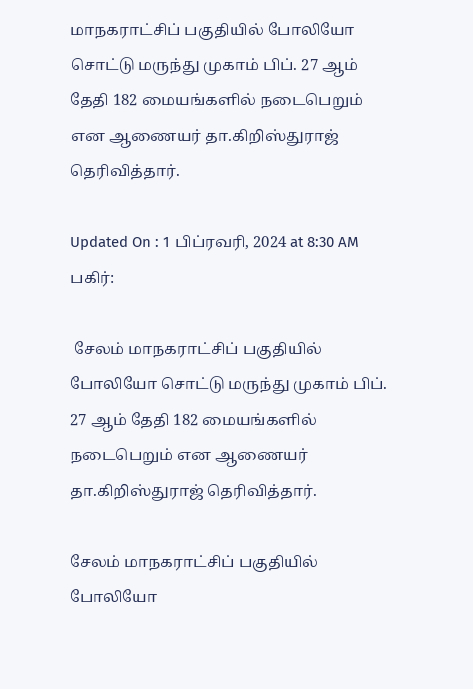மாநகராட்சிப் பகுதியில் போலியோ சொட்டு மருந்து முகாம் பிப். 27 ஆம் தேதி 182 மையங்களில் நடைபெறும் என ஆணையர் தா.கிறிஸ்துராஜ் தெரிவித்தார்.

Updated On : 1 பிப்ரவரி, 2024 at 8:30 AM
பகிர்:

 சேலம் மாநகராட்சிப் பகுதியில் போலியோ சொட்டு மருந்து முகாம் பிப். 27 ஆம் தேதி 182 மையங்களில் நடைபெறும் என ஆணையர் தா.கிறிஸ்துராஜ் தெரிவித்தார்.

சேலம் மாநகராட்சிப் பகுதியில் போலியோ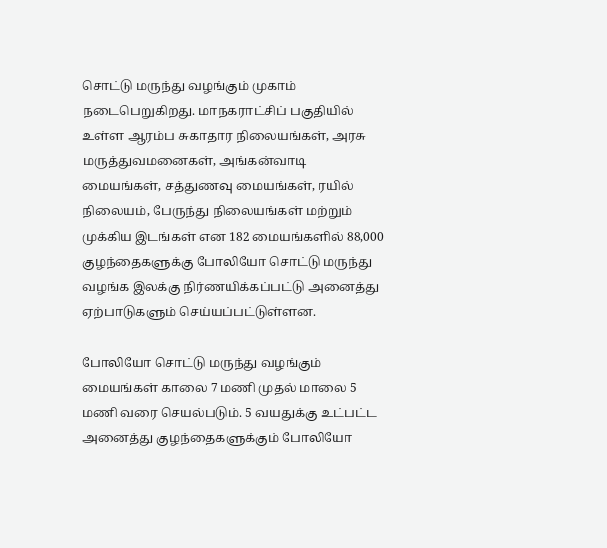சொட்டு மருந்து வழங்கும் முகாம் நடைபெறுகிறது. மாநகராட்சிப் பகுதியில் உள்ள ஆரம்ப சுகாதார நிலையங்கள், அரசு மருத்துவமனைகள், அங்கன்வாடி மையங்கள், சத்துணவு மையங்கள், ரயில் நிலையம், பேருந்து நிலையங்கள் மற்றும் முக்கிய இடங்கள் என 182 மையங்களில் 88,000 குழந்தைகளுக்கு போலியோ சொட்டு மருந்து வழங்க இலக்கு நிர்ணயிக்கப்பட்டு அனைத்து ஏற்பாடுகளும் செய்யப்பட்டுள்ளன.

போலியோ சொட்டு மருந்து வழங்கும் மையங்கள் காலை 7 மணி முதல் மாலை 5 மணி வரை செயல்படும். 5 வயதுக்கு உட்பட்ட அனைத்து குழந்தைகளுக்கும் போலியோ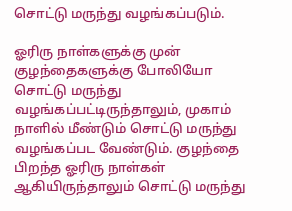சொட்டு மருந்து வழங்கப்படும்.

ஓரிரு நாள்களுக்கு முன் குழந்தைகளுக்கு போலியோ சொட்டு மருந்து வழங்கப்பட்டிருந்தாலும், முகாம் நாளில் மீண்டும் சொட்டு மருந்து வழங்கப்பட வேண்டும். குழந்தை பிறந்த ஓரிரு நாள்கள் ஆகியிருந்தாலும் சொட்டு மருந்து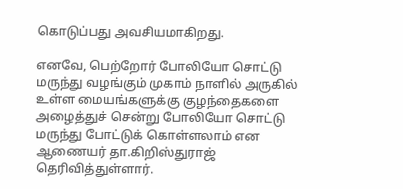கொடுப்பது அவசியமாகிறது.

எனவே, பெற்றோர் போலியோ சொட்டு மருந்து வழங்கும் முகாம் நாளில் அருகில் உள்ள மையங்களுக்கு குழந்தைகளை அழைத்துச் சென்று போலியோ சொட்டு மருந்து போட்டுக் கொள்ளலாம் என ஆணையர் தா.கிறிஸ்துராஜ் தெரிவித்துள்ளார்.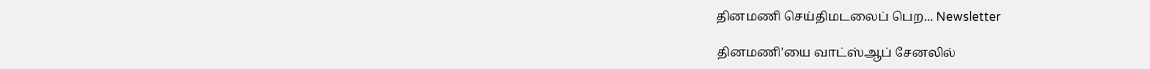தினமணி செய்திமடலைப் பெற... Newsletter

தினமணி'யை வாட்ஸ்ஆப் சேனலில்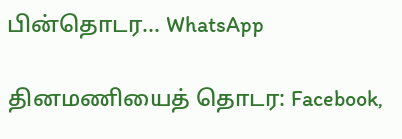பின்தொடர... WhatsApp

தினமணியைத் தொடர: Facebook,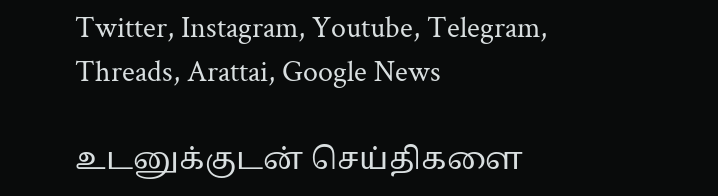Twitter, Instagram, Youtube, Telegram, Threads, Arattai, Google News

உடனுக்குடன் செய்திகளை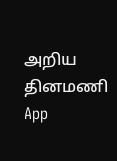அறிய தினமணி App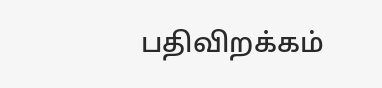பதிவிறக்கம்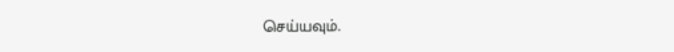செய்யவும்.